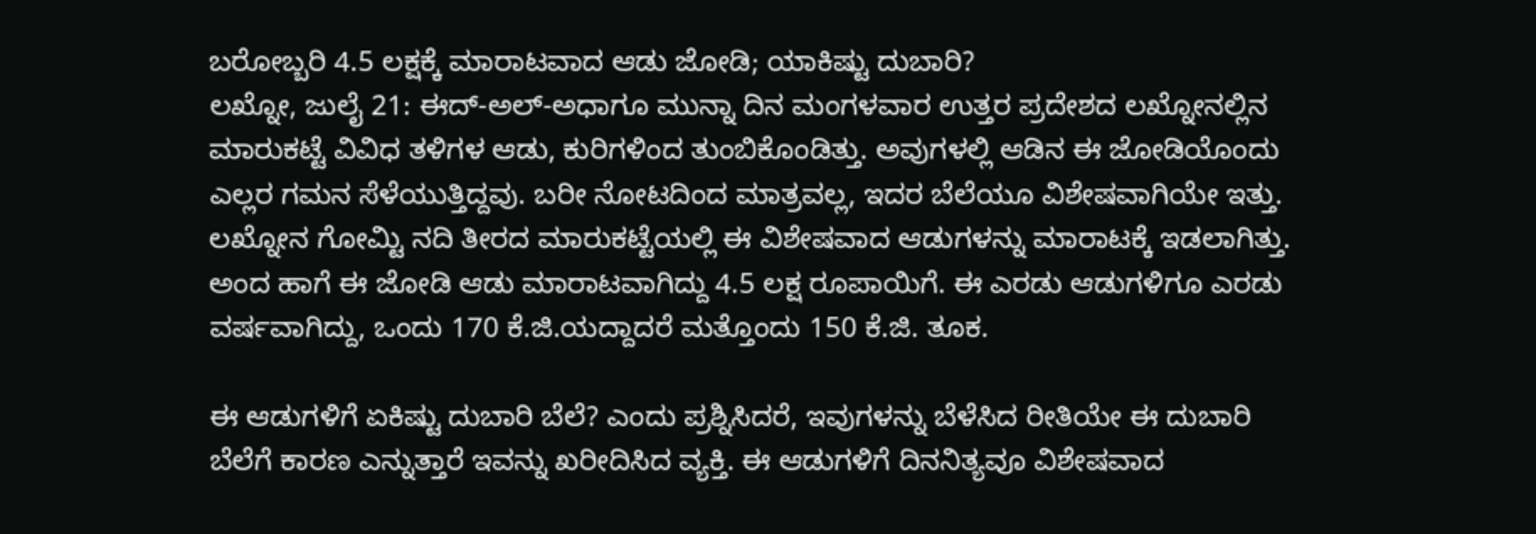ಬರೋಬ್ಬರಿ 4.5 ಲಕ್ಷಕ್ಕೆ ಮಾರಾಟವಾದ ಆಡು ಜೋಡಿ; ಯಾಕಿಷ್ಟು ದುಬಾರಿ?
ಲಖ್ನೋ, ಜುಲೈ 21: ಈದ್-ಅಲ್-ಅಧಾಗೂ ಮುನ್ನಾ ದಿನ ಮಂಗಳವಾರ ಉತ್ತರ ಪ್ರದೇಶದ ಲಖ್ನೋನಲ್ಲಿನ ಮಾರುಕಟ್ಟೆ ವಿವಿಧ ತಳಿಗಳ ಆಡು, ಕುರಿಗಳಿಂದ ತುಂಬಿಕೊಂಡಿತ್ತು. ಅವುಗಳಲ್ಲಿ ಆಡಿನ ಈ ಜೋಡಿಯೊಂದು ಎಲ್ಲರ ಗಮನ ಸೆಳೆಯುತ್ತಿದ್ದವು. ಬರೀ ನೋಟದಿಂದ ಮಾತ್ರವಲ್ಲ, ಇದರ ಬೆಲೆಯೂ ವಿಶೇಷವಾಗಿಯೇ ಇತ್ತು.
ಲಖ್ನೋನ ಗೋಮ್ಟಿ ನದಿ ತೀರದ ಮಾರುಕಟ್ಟೆಯಲ್ಲಿ ಈ ವಿಶೇಷವಾದ ಆಡುಗಳನ್ನು ಮಾರಾಟಕ್ಕೆ ಇಡಲಾಗಿತ್ತು. ಅಂದ ಹಾಗೆ ಈ ಜೋಡಿ ಆಡು ಮಾರಾಟವಾಗಿದ್ದು 4.5 ಲಕ್ಷ ರೂಪಾಯಿಗೆ. ಈ ಎರಡು ಆಡುಗಳಿಗೂ ಎರಡು ವರ್ಷವಾಗಿದ್ದು, ಒಂದು 170 ಕೆ.ಜಿ.ಯದ್ದಾದರೆ ಮತ್ತೊಂದು 150 ಕೆ.ಜಿ. ತೂಕ.

ಈ ಆಡುಗಳಿಗೆ ಏಕಿಷ್ಟು ದುಬಾರಿ ಬೆಲೆ? ಎಂದು ಪ್ರಶ್ನಿಸಿದರೆ, ಇವುಗಳನ್ನು ಬೆಳೆಸಿದ ರೀತಿಯೇ ಈ ದುಬಾರಿ ಬೆಲೆಗೆ ಕಾರಣ ಎನ್ನುತ್ತಾರೆ ಇವನ್ನು ಖರೀದಿಸಿದ ವ್ಯಕ್ತಿ. ಈ ಆಡುಗಳಿಗೆ ದಿನನಿತ್ಯವೂ ವಿಶೇಷವಾದ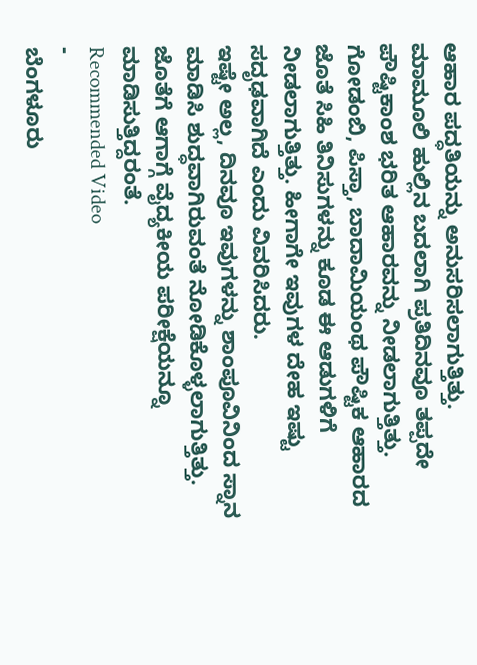ಆಹಾರ ಪದ್ಧತಿಯನ್ನು ಅನುಸರಿಸಲಾಗುತ್ತಿತ್ತು.
ಮಾಮೂಲಿ ಹುಲ್ಲಿನ ಬದಲಾಗಿ ಪ್ರತಿದಿನವೂ ತಪ್ಪದೇ ಪೌಷ್ಟಿಕಾಂಶ ಭರಿತ ಆಹಾರವನ್ನು ನೀಡಲಾಗುತ್ತಿತ್ತು. ಗೋಡಂಬಿ, ಪಿಸ್ತಾ, ಬಾದಾಮಿಯಂಥ ಪೌಷ್ಟಿಕ ಆಹಾರದ ಜೊತೆ ಸಿಹಿ ತಿನಿಸುಗಳನ್ನು ಕೂಡ ಈ ಆಡುಗಳಿಗೆ ನೀಡಲಾಗುತ್ತಿತ್ತು. ಹೀಗಾಗೇ ಇವುಗಳ ದೇಹ ಇಷ್ಟು ಸದೃಢವಾಗಿದೆ ಎಂದು ವಿವರಿಸಿದರು.
ಇಷ್ಟೇ ಅಲ್ಲ, ದಿನವೂ ಇವುಗಳನ್ನು ಶಾಂಪೂವಿನಿಂದ ಸ್ನಾನ ಮಾಡಿಸಿ ಶುದ್ಧವಾಗಿರುವಂತೆ ನೋಡಿಕೊಳ್ಳಲಾಗುತ್ತಿತ್ತು. ಜೊತೆಗೆ ಆಗಾಗ್ಗೆ ವೈದ್ಯಕೀಯ ಪರೀಕ್ಷೆಯನ್ನೂ ಮಾಡಿಸುತ್ತಿದ್ದರಂತೆ.
Recommended Video
-
ಬೆಂಗಳೂರು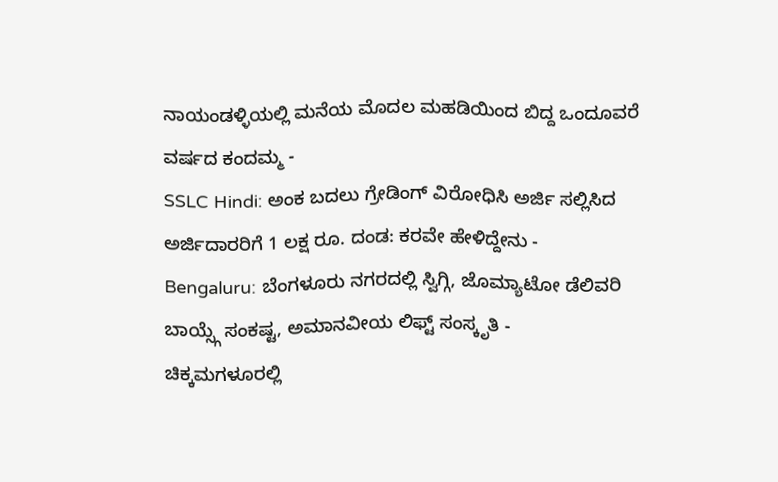ನಾಯಂಡಳ್ಳಿಯಲ್ಲಿ ಮನೆಯ ಮೊದಲ ಮಹಡಿಯಿಂದ ಬಿದ್ದ ಒಂದೂವರೆ ವರ್ಷದ ಕಂದಮ್ಮ -
SSLC Hindi: ಅಂಕ ಬದಲು ಗ್ರೇಡಿಂಗ್ ವಿರೋಧಿಸಿ ಅರ್ಜಿ ಸಲ್ಲಿಸಿದ ಅರ್ಜಿದಾರರಿಗೆ 1 ಲಕ್ಷ ರೂ. ದಂಡ: ಕರವೇ ಹೇಳಿದ್ದೇನು -
Bengaluru: ಬೆಂಗಳೂರು ನಗರದಲ್ಲಿ ಸ್ವಿಗ್ಗಿ, ಜೊಮ್ಯಾಟೋ ಡೆಲಿವರಿ ಬಾಯ್ಸ್ಗೆ ಸಂಕಷ್ಟ, ಅಮಾನವೀಯ ಲಿಫ್ಟ್ ಸಂಸ್ಕೃತಿ -
ಚಿಕ್ಕಮಗಳೂರಲ್ಲಿ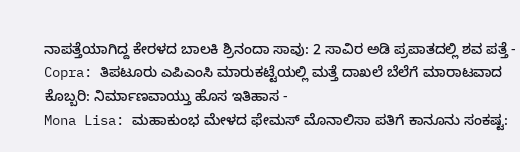ನಾಪತ್ತೆಯಾಗಿದ್ದ ಕೇರಳದ ಬಾಲಕಿ ಶ್ರಿನಂದಾ ಸಾವು: 2 ಸಾವಿರ ಅಡಿ ಪ್ರಪಾತದಲ್ಲಿ ಶವ ಪತ್ತೆ -
Copra: ತಿಪಟೂರು ಎಪಿಎಂಸಿ ಮಾರುಕಟ್ಟೆಯಲ್ಲಿ ಮತ್ತೆ ದಾಖಲೆ ಬೆಲೆಗೆ ಮಾರಾಟವಾದ ಕೊಬ್ಬರಿ: ನಿರ್ಮಾಣವಾಯ್ತು ಹೊಸ ಇತಿಹಾಸ -
Mona Lisa: ಮಹಾಕುಂಭ ಮೇಳದ ಫೇಮಸ್ ಮೊನಾಲಿಸಾ ಪತಿಗೆ ಕಾನೂನು ಸಂಕಷ್ಟ: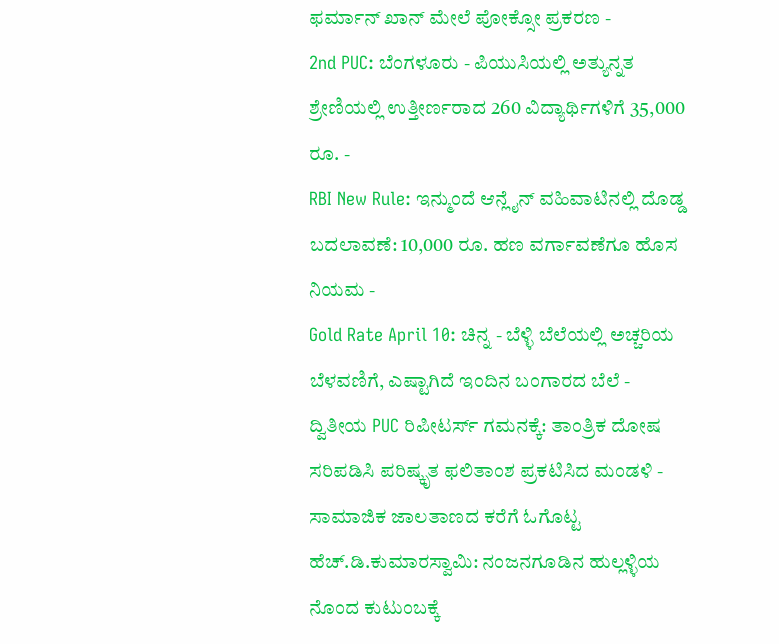ಫರ್ಮಾನ್ ಖಾನ್ ಮೇಲೆ ಪೋಕ್ಸೋ ಪ್ರಕರಣ -
2nd PUC: ಬೆಂಗಳೂರು - ಪಿಯುಸಿಯಲ್ಲಿ ಅತ್ಯುನ್ನತ ಶ್ರೇಣಿಯಲ್ಲಿ ಉತ್ತೀರ್ಣರಾದ 260 ವಿದ್ಯಾರ್ಥಿಗಳಿಗೆ 35,000 ರೂ. -
RBI New Rule: ಇನ್ಮುಂದೆ ಆನ್ಲೈನ್ ವಹಿವಾಟಿನಲ್ಲಿ ದೊಡ್ಡ ಬದಲಾವಣೆ: 10,000 ರೂ. ಹಣ ವರ್ಗಾವಣೆಗೂ ಹೊಸ ನಿಯಮ -
Gold Rate April 10: ಚಿನ್ನ - ಬೆಳ್ಳಿ ಬೆಲೆಯಲ್ಲಿ ಅಚ್ಚರಿಯ ಬೆಳವಣಿಗೆ, ಎಷ್ಟಾಗಿದೆ ಇಂದಿನ ಬಂಗಾರದ ಬೆಲೆ -
ದ್ವಿತೀಯ PUC ರಿಪೀಟರ್ಸ್ ಗಮನಕ್ಕೆ: ತಾಂತ್ರಿಕ ದೋಷ ಸರಿಪಡಿಸಿ ಪರಿಷ್ಕೃತ ಫಲಿತಾಂಶ ಪ್ರಕಟಿಸಿದ ಮಂಡಳಿ -
ಸಾಮಾಜಿಕ ಜಾಲತಾಣದ ಕರೆಗೆ ಓಗೊಟ್ಟ ಹೆಚ್.ಡಿ.ಕುಮಾರಸ್ವಾಮಿ: ನಂಜನಗೂಡಿನ ಹುಲ್ಲಳ್ಳಿಯ ನೊಂದ ಕುಟುಂಬಕ್ಕೆ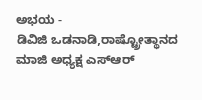ಅಭಯ -
ಡಿವಿಜಿ ಒಡನಾಡಿ,ರಾಷ್ಟ್ರೋತ್ಥಾನದ ಮಾಜಿ ಅಧ್ಯಕ್ಷ ಎಸ್ಆರ್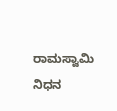ರಾಮಸ್ವಾಮಿ ನಿಧನ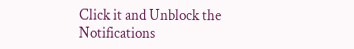Click it and Unblock the Notifications